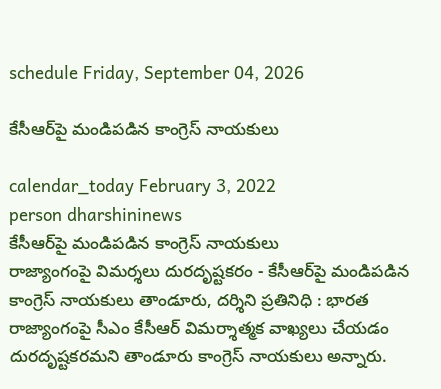schedule Friday, September 04, 2026

కేసీఆర్‌పై మండిపడిన కాంగ్రెస్ నాయకులు

calendar_today February 3, 2022
person dharshininews
కేసీఆర్‌పై మండిపడిన కాంగ్రెస్ నాయకులు
రాజ్యాంగంపై విమ‌ర్శ‌లు దుర‌దృష్ట‌క‌రం - కేసీఆర్‌పై మండిపడిన కాంగ్రెస్ నాయకులు తాండూరు, ద‌ర్శిని ప్ర‌తినిధి : భారత రాజ్యాంగంపై సీఎం కేసీఆర్ విమర్శాత్మ‌క వాఖ్య‌లు చేయ‌డం దుర‌దృష్ట‌క‌ర‌మ‌ని తాండూరు కాంగ్రెస్ నాయ‌కులు అన్నారు.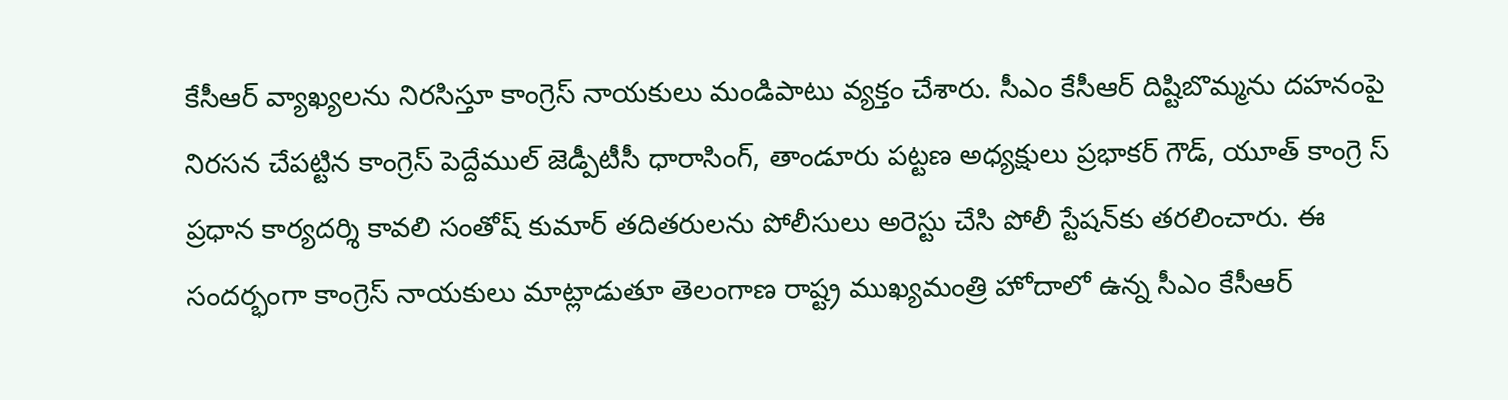కేసీఆర్ వ్యాఖ్యలను నిరసిస్తూ కాంగ్రెస్ నాయకులు మండిపాటు వ్యక్తం చేశారు. సీఎం కేసీఆర్ దిష్టిబొమ్మను దహనంపై నిరస‌న చేప‌ట్టిన కాంగ్రెస్ పెద్దేముల్ జెడ్పీటీసీ ధారాసింగ్, తాండూరు పట్టణ అధ్యక్షులు ప్రభాకర్ గౌడ్, యూత్ కాంగ్రె స్ ప్రధాన కార్యదర్శి కావలి సంతోష్ కుమార్ తదితరులను పోలీసులు అరెస్టు చేసి పోలీ స్టేషన్‌కు తరలించారు. ఈ సందర్భంగా కాంగ్రెస్ నాయకులు మాట్లాడుతూ తెలంగాణ రాష్ట్ర ముఖ్యమంత్రి హోదాలో ఉన్న సీఎం కేసీఆర్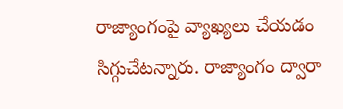రాజ్యాంగంపై వ్యాఖ్యలు చేయడం సిగ్గుచేటన్నారు. రాజ్యాంగం ద్వారా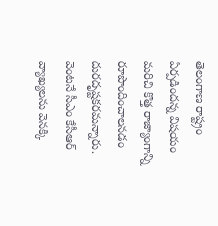తెలంగాణ రాష్ట్రం ఏర్పడిందన్న విషయం మరిచి కొత్త రాజ్యాంగాన్ని రూపొందించాలనడం దురదృష్టకరమన్నారు. వెంటనే సీఎం కేసీఆర్ వ్యాఖ్యలను వెనక్కి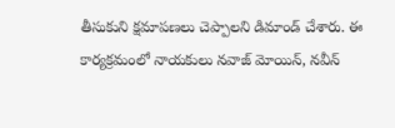తీసుకుని క్షమాపణలు చెప్పాలని డిమాండ్ చేశారు. ఈ కార్యక్రమంలో నాయకులు నవాజ్ మోయిన్, నవీన్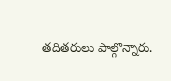తదితరులు పాల్గొన్నారు.